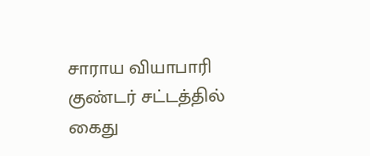சாராய வியாபாரி குண்டர் சட்டத்தில் கைது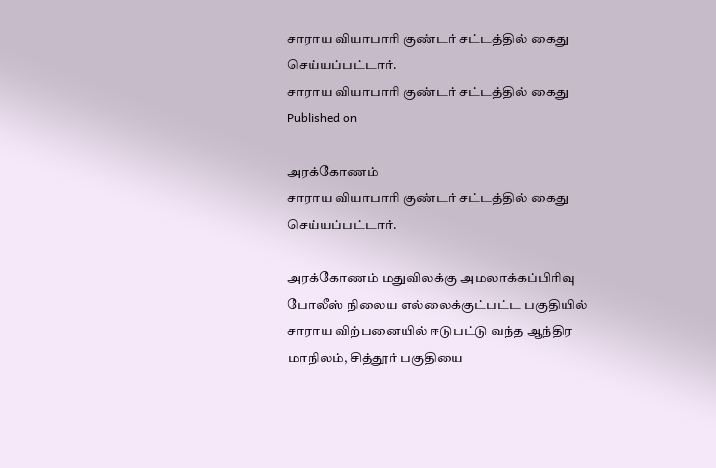சாராய வியாபாரி குண்டர் சட்டத்தில் கைது செய்யப்பட்டார்.
சாராய வியாபாரி குண்டர் சட்டத்தில் கைது
Published on

அரக்கோணம்
சாராய வியாபாரி குண்டர் சட்டத்தில் கைது செய்யப்பட்டார்.

அரக்கோணம் மதுவிலக்கு அமலாக்கப்பிரிவு போலீஸ் நிலைய எல்லைக்குட்பட்ட பகுதியில் சாராய விற்பனையில் ஈடுபட்டு வந்த ஆந்திர மாநிலம், சித்தூர் பகுதியை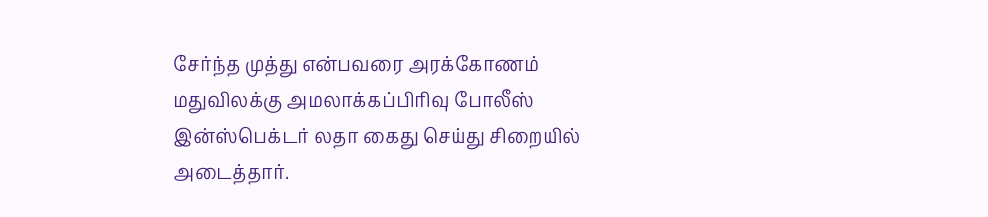சேர்ந்த முத்து என்பவரை அரக்கோணம் மதுவிலக்கு அமலாக்கப்பிரிவு போலீஸ் இன்ஸ்பெக்டர் லதா கைது செய்து சிறையில் அடைத்தார்.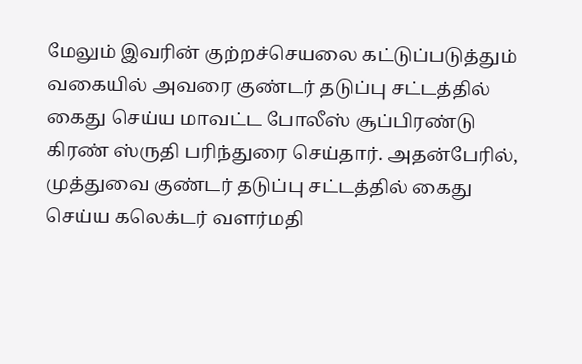மேலும் இவரின் குற்றச்செயலை கட்டுப்படுத்தும் வகையில் அவரை குண்டர் தடுப்பு சட்டத்தில் கைது செய்ய மாவட்ட போலீஸ் சூப்பிரண்டு கிரண் ஸ்ருதி பரிந்துரை செய்தார். அதன்பேரில், முத்துவை குண்டர் தடுப்பு சட்டத்தில் கைது செய்ய கலெக்டர் வளர்மதி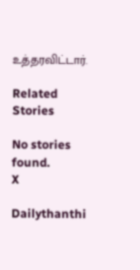உத்தரவிட்டார்.

Related Stories

No stories found.
X

Dailythanthi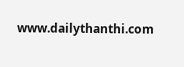www.dailythanthi.com